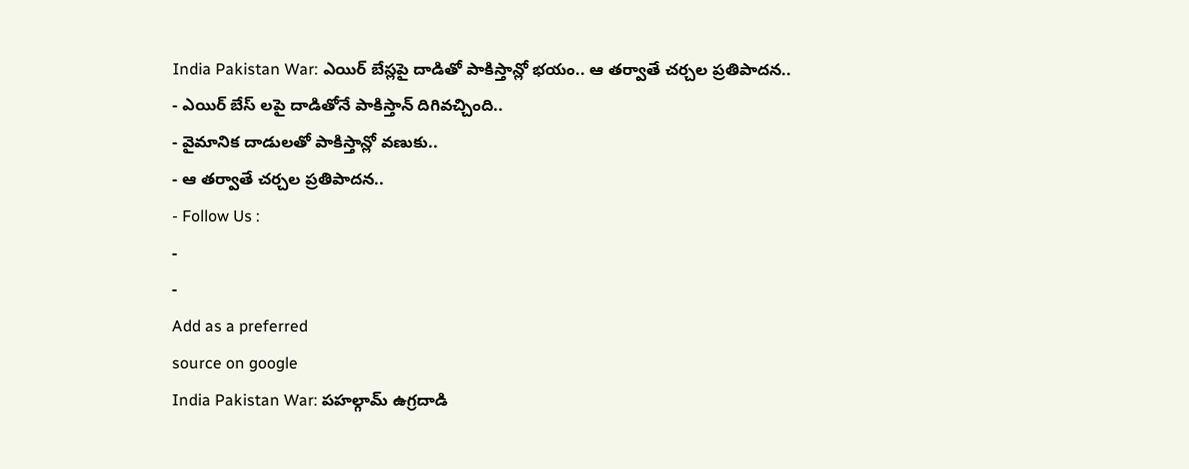India Pakistan War: ఎయిర్ బేస్లపై దాడితో పాకిస్తాన్లో భయం.. ఆ తర్వాతే చర్చల ప్రతిపాదన..
- ఎయిర్ బేస్ లపై దాడితోనే పాకిస్తాన్ దిగివచ్చింది..
- వైమానిక దాడులతో పాకిస్తాన్లో వణుకు..
- ఆ తర్వాతే చర్చల ప్రతిపాదన..
- Follow Us :
-
-
Add as a preferred
source on google
India Pakistan War: పహల్గామ్ ఉగ్రదాడి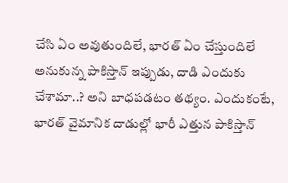చేసి ఏం అవుతుందిలే, భారత్ ఏం చేస్తుందిలే అనుకున్న పాకిస్తాన్ ఇప్పుడు, దాడి ఎందుకు చేశామా..? అని బాధపడటం తథ్యం. ఎందుకంటే, భారత్ వైమానిక దాడుల్లో భారీ ఎత్తున పాకిస్తాన్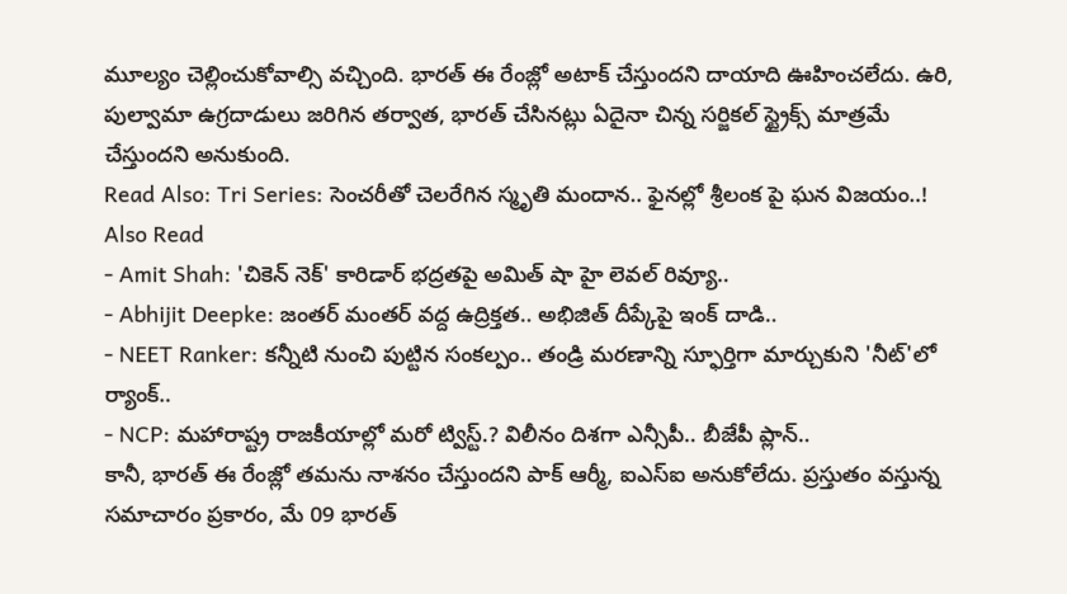మూల్యం చెల్లించుకోవాల్సి వచ్చింది. భారత్ ఈ రేంజ్లో అటాక్ చేస్తుందని దాయాది ఊహించలేదు. ఉరి, పుల్వామా ఉగ్రదాడులు జరిగిన తర్వాత, భారత్ చేసినట్లు ఏదైనా చిన్న సర్జికల్ స్ట్రైక్స్ మాత్రమే చేస్తుందని అనుకుంది.
Read Also: Tri Series: సెంచరీతో చెలరేగిన స్మృతి మందాన.. ఫైనల్లో శ్రీలంక పై ఘన విజయం..!
Also Read
- Amit Shah: 'చికెన్ నెక్' కారిడార్ భద్రతపై అమిత్ షా హై లెవల్ రివ్యూ..
- Abhijit Deepke: జంతర్ మంతర్ వద్ద ఉద్రిక్తత.. అభిజిత్ దీప్కేపై ఇంక్ దాడి..
- NEET Ranker: కన్నీటి నుంచి పుట్టిన సంకల్పం.. తండ్రి మరణాన్ని స్ఫూర్తిగా మార్చుకుని 'నీట్'లో ర్యాంక్..
- NCP: మహారాష్ట్ర రాజకీయాల్లో మరో ట్విస్ట్.? విలీనం దిశగా ఎన్సీపీ.. బీజేపీ ప్లాన్..
కానీ, భారత్ ఈ రేంజ్లో తమను నాశనం చేస్తుందని పాక్ ఆర్మీ, ఐఎస్ఐ అనుకోలేదు. ప్రస్తుతం వస్తున్న సమాచారం ప్రకారం, మే 09 భారత్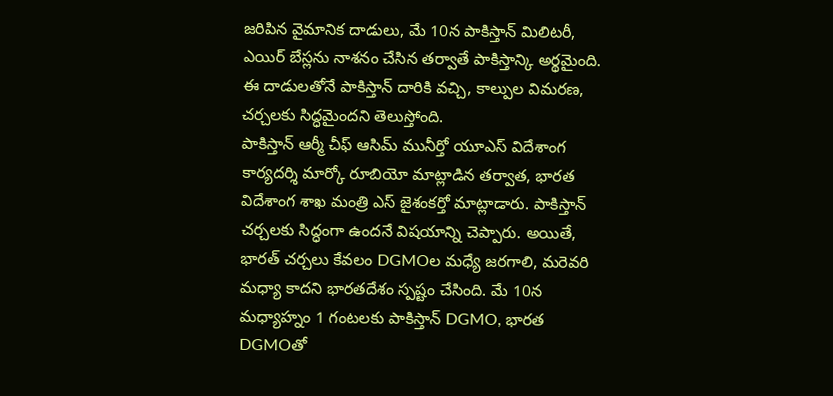జరిపిన వైమానిక దాడులు, మే 10న పాకిస్తాన్ మిలిటరీ, ఎయిర్ బేస్లను నాశనం చేసిన తర్వాతే పాకిస్తాన్కి అర్థమైంది. ఈ దాడులతోనే పాకిస్తాన్ దారికి వచ్చి, కాల్పుల విమరణ, చర్చలకు సిద్ధమైందని తెలుస్తోంది.
పాకిస్తాన్ ఆర్మీ చీఫ్ ఆసిమ్ మునీర్తో యూఎస్ విదేశాంగ కార్యదర్శి మార్కో రూబియో మాట్లాడిన తర్వాత, భారత విదేశాంగ శాఖ మంత్రి ఎస్ జైశంకర్తో మాట్లాడారు. పాకిస్తాన్ చర్చలకు సిద్ధంగా ఉందనే విషయాన్ని చెప్పారు. అయితే, భారత్ చర్చలు కేవలం DGMOల మధ్యే జరగాలి, మరెవరి మధ్యా కాదని భారతదేశం స్పష్టం చేసింది. మే 10న మధ్యాహ్నం 1 గంటలకు పాకిస్తాన్ DGMO, భారత DGMOతో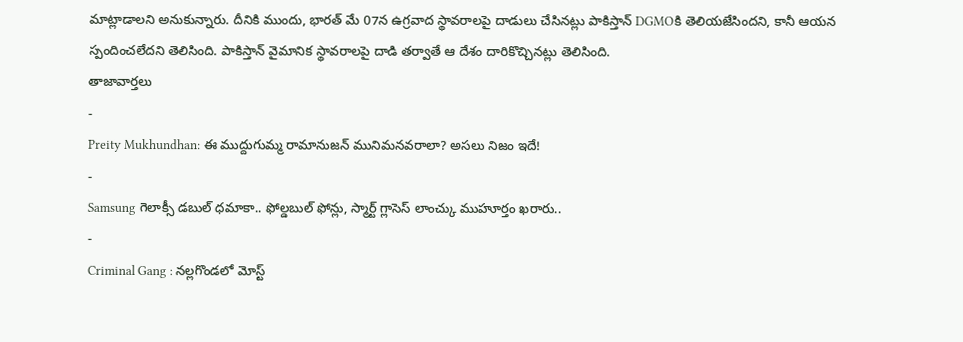మాట్లాడాలని అనుకున్నారు. దీనికి ముందు, భారత్ మే 07న ఉగ్రవాద స్థావరాలపై దాడులు చేసినట్లు పాకిస్తాన్ DGMOకి తెలియజేసిందని, కానీ ఆయన స్పందించలేదని తెలిసింది. పాకిస్తాన్ వైమానిక స్థావరాలపై దాడి తర్వాతే ఆ దేశం దారికొచ్చినట్లు తెలిసింది.
తాజావార్తలు
-
Preity Mukhundhan: ఈ ముద్దుగుమ్మ రామానుజన్ మునిమనవరాలా? అసలు నిజం ఇదే!
-
Samsung గెలాక్సీ డబుల్ ధమాకా.. ఫోల్డబుల్ ఫోన్లు, స్మార్ట్ గ్లాసెస్ లాంచ్కు ముహూర్తం ఖరారు..
-
Criminal Gang : నల్లగొండలో మోస్ట్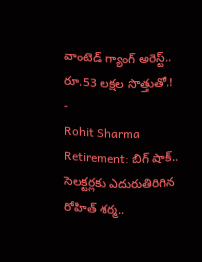వాంటెడ్ గ్యాంగ్ అరెస్ట్.. రూ.53 లక్షల సొత్తుతో.!
-
Rohit Sharma Retirement: బిగ్ షాక్.. సెలక్టర్లకు ఎదురుతిరిగిన రోహిత్ శర్మ..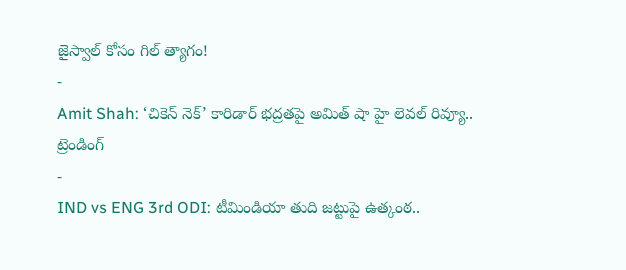జైస్వాల్ కోసం గిల్ త్యాగం!
-
Amit Shah: ‘చికెన్ నెక్’ కారిడార్ భద్రతపై అమిత్ షా హై లెవల్ రివ్యూ..
ట్రెండింగ్
-
IND vs ENG 3rd ODI: టీమిండియా తుది జట్టుపై ఉత్కంఠ..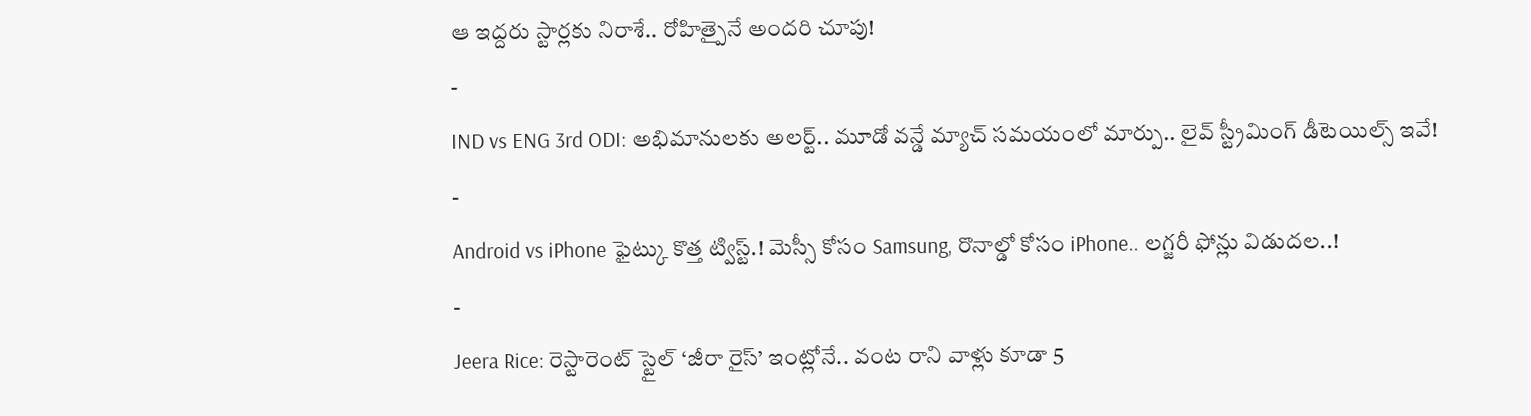ఆ ఇద్దరు స్టార్లకు నిరాశే.. రోహిత్పైనే అందరి చూపు!
-
IND vs ENG 3rd ODI: అభిమానులకు అలర్ట్.. మూడో వన్డే మ్యాచ్ సమయంలో మార్పు.. లైవ్ స్ట్రీమింగ్ డీటెయిల్స్ ఇవే!
-
Android vs iPhone ఫైట్కు కొత్త ట్విస్ట్.! మెస్సీ కోసం Samsung, రొనాల్డో కోసం iPhone.. లగ్జరీ ఫోన్లు విడుదల..!
-
Jeera Rice: రెస్టారెంట్ స్టైల్ ‘జీరా రైస్’ ఇంట్లోనే.. వంట రాని వాళ్లు కూడా 5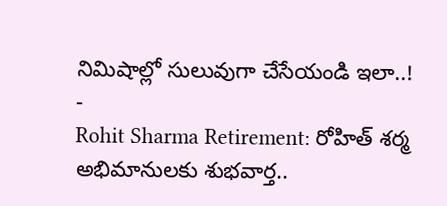నిమిషాల్లో సులువుగా చేసేయండి ఇలా..!
-
Rohit Sharma Retirement: రోహిత్ శర్మ అభిమానులకు శుభవార్త..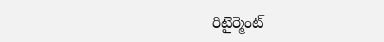రిటైర్మెంట్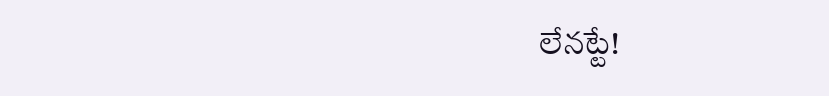లేనట్టే!